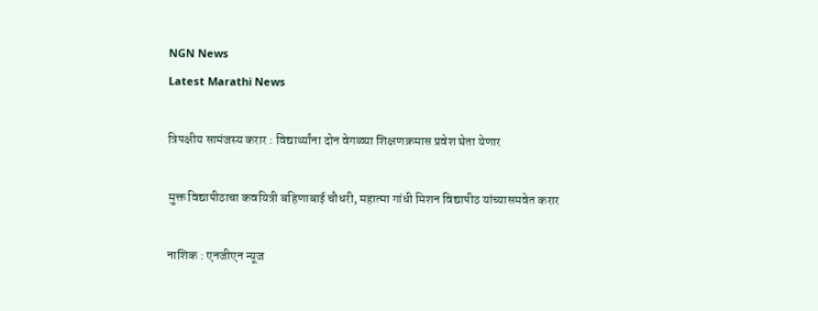NGN News
Latest Marathi News

त्रिपक्षीय सामंजस्य करार : विद्यार्थ्यांना दोन वेगळ्या शिक्षणक्रमास प्रवेश घेता येणार

मुक्त विद्यापीठाचा कवयित्री बहिणाबाई चौधरी, महात्मा गांधी मिशन विद्यापीठ यांच्यासमवेत करार

नाशिक : एनजीएन न्यूज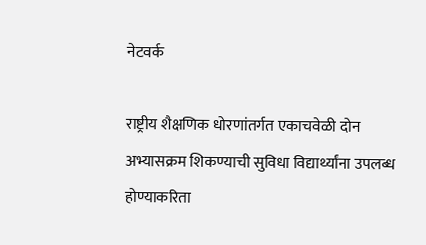नेटवर्क

राष्ट्रीय शैक्षणिक धोरणांतर्गत एकाचवेळी दोन अभ्यासक्रम शिकण्याची सुविधा विद्यार्थ्यांना उपलब्ध  होण्याकरिता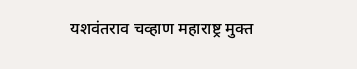यशवंतराव चव्हाण महाराष्ट्र मुक्त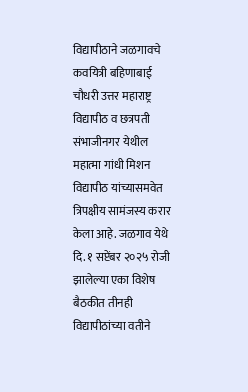विद्यापीठाने जळगावचे कवयित्री बहिणाबाई चौधरी उत्तर महाराष्ट्र विद्यापीठ व छत्रपती संभाजीनगर येथील महात्मा गांधी मिशन विद्यापीठ यांच्यासमवेत त्रिपक्षीय सामंजस्य करार केला आहे. जळगाव येथे दि. १ सप्टेंबर २०२५ रोजी झालेल्या एका विशेष बैठकीत तीनही विद्यापीठांच्या वतीने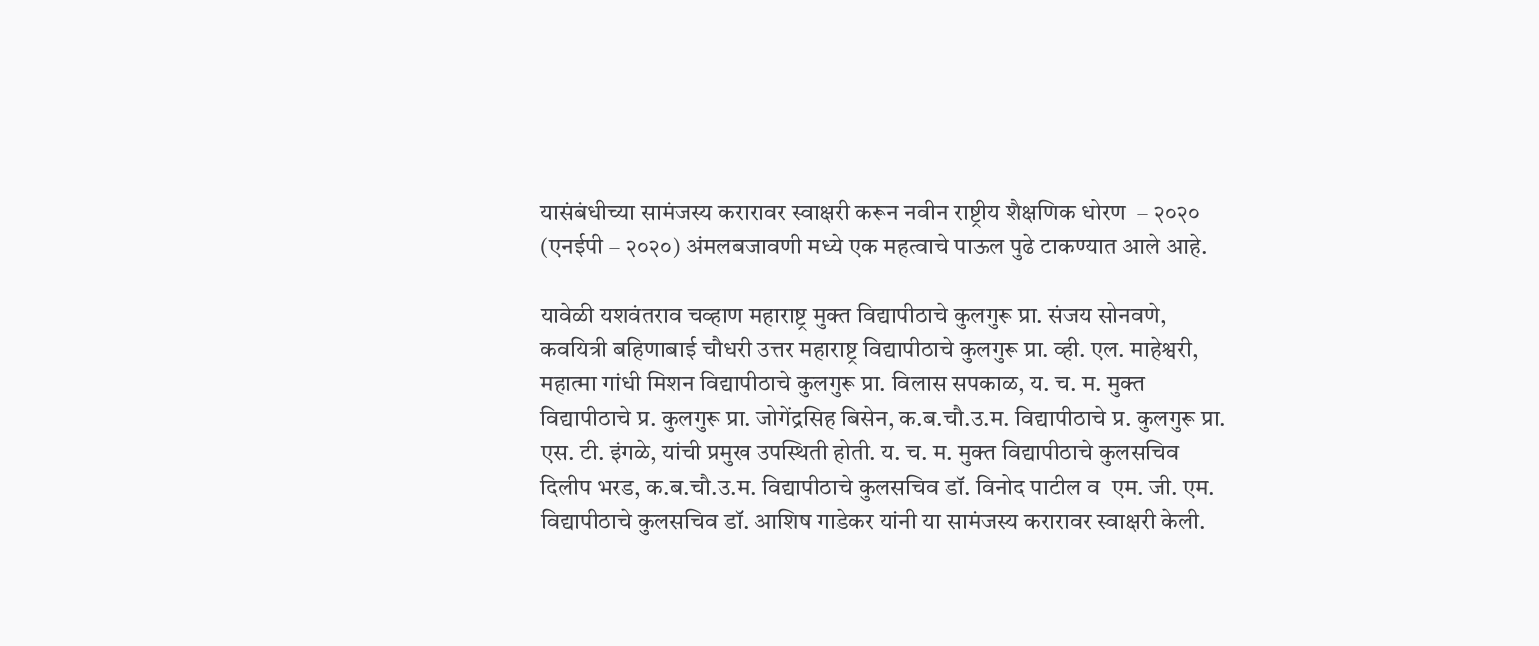यासंबंधीच्या सामंजस्य करारावर स्वाक्षरी करून नवीन राष्ट्रीय शैक्षणिक धोरण  – २०२० (एनईपी – २०२०) अंमलबजावणी मध्ये एक महत्वाचे पाऊल पुढे टाकण्यात आले आहे.

यावेळी यशवंतराव चव्हाण महाराष्ट्र मुक्त विद्यापीठाचे कुलगुरू प्रा. संजय सोनवणे, कवयित्री बहिणाबाई चौधरी उत्तर महाराष्ट्र विद्यापीठाचे कुलगुरू प्रा. व्ही. एल. माहेश्वरी, महात्मा गांधी मिशन विद्यापीठाचे कुलगुरू प्रा. विलास सपकाळ, य. च. म. मुक्त विद्यापीठाचे प्र. कुलगुरू प्रा. जोगेंद्रसिह बिसेन, क.ब.चौ.उ.म. विद्यापीठाचे प्र. कुलगुरू प्रा. एस. टी. इंगळे, यांची प्रमुख उपस्थिती होती. य. च. म. मुक्त विद्यापीठाचे कुलसचिव दिलीप भरड, क.ब.चौ.उ.म. विद्यापीठाचे कुलसचिव डॉ. विनोद पाटील व  एम. जी. एम. विद्यापीठाचे कुलसचिव डॉ. आशिष गाडेकर यांनी या सामंजस्य करारावर स्वाक्षरी केली.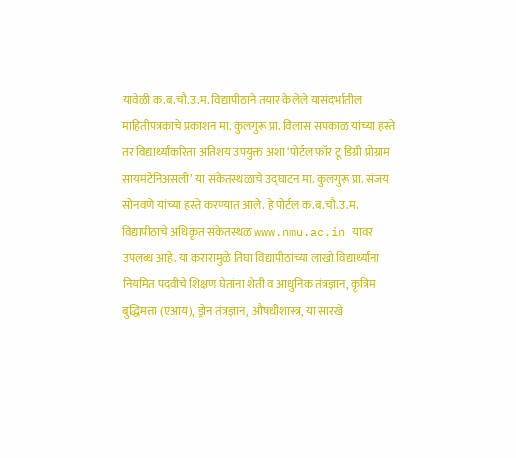यावेळी क.ब.चौ.उ.म. विद्यापीठाने तयार केलेले यासंदर्भातील माहितीपत्रकाचे प्रकाशन मा. कुलगुरू प्रा. विलास सपकाळ यांच्या हस्ते तर विद्यार्थ्यांकरिता अतिशय उपयुक्त अशा ‘पोर्टल फॉर टू डिग्री प्रोग्राम सायमंटेनिअसली’ या संकेतस्थळाचे उद्घाटन मा. कुलगुरू प्रा. संजय सोनवणे यांच्या हस्ते करण्यात आले. हे पोर्टल क.ब.चौ.उ.म. विद्यापीठाचे अधिकृत संकेतस्थळ www.nmu.ac.in यावर उपलब्ध आहे. या करारामुळे तिघा विद्यापीठांच्या लाखो विद्यार्थ्यांना नियमित पदवीचे शिक्षण घेतांना शेती व आधुनिक तंत्रज्ञान, कृत्रिम बुद्धिमत्ता (एआय), ड्रोन तंत्रज्ञान, औषधीशास्त्र, या सारखे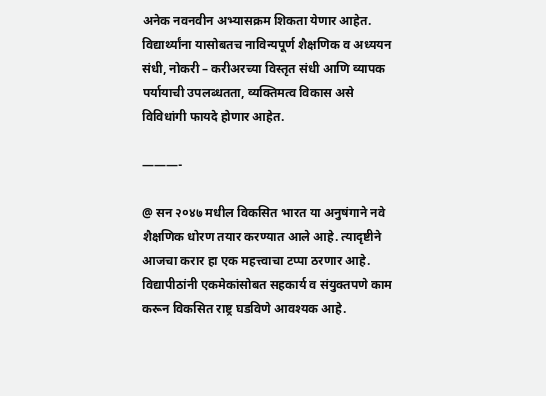अनेक नवनवीन अभ्यासक्रम शिकता येणार आहेत. विद्यार्थ्यांना यासोबतच नाविन्यपूर्ण शैक्षणिक व अध्ययन संधी, नोकरी – करीअरच्या विस्तृत संधी आणि व्यापक पर्यायाची उपलब्धतता, व्यक्तिमत्व विकास असे विविधांगी फायदे होणार आहेत.

———-

@ सन २०४७ मधील विकसित भारत या अनुषंगाने नवे शैक्षणिक धोरण तयार करण्यात आले आहे. त्यादृष्टीने आजचा करार हा एक महत्त्वाचा टप्पा ठरणार आहे. विद्यापीठांनी एकमेकांसोबत सहकार्य व संयुक्तपणे काम करून विकसित राष्ट्र घडविणे आवश्यक आहे.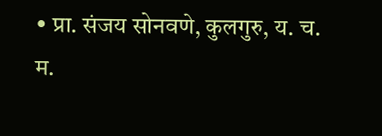• प्रा. संजय सोनवणे, कुलगुरु, य. च. म.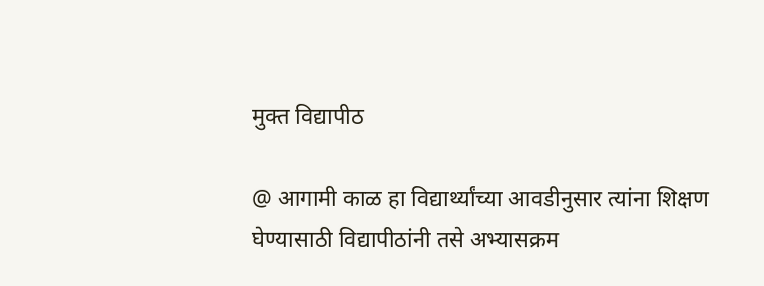मुक्त विद्यापीठ

@ आगामी काळ हा विद्यार्थ्यांच्या आवडीनुसार त्यांना शिक्षण घेण्यासाठी विद्यापीठांनी तसे अभ्यासक्रम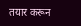तयार करून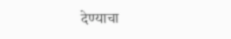देण्याचा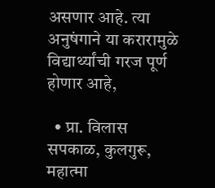असणार आहे. त्या अनुषंगाने या करारामुळे विद्यार्थ्यांची गरज पूर्ण होणार आहे,

  • प्रा. विलास सपकाळ, कुलगुरू, महात्मा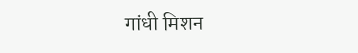गांधी मिशन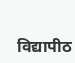विद्यापीठ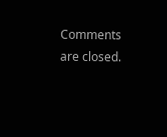Comments are closed.